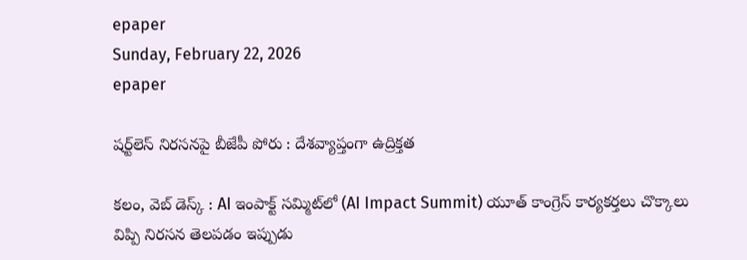epaper
Sunday, February 22, 2026
epaper

షర్ట్‌లెస్ నిరసనపై బీజేపీ పోరు : దేశవ్యాప్తంగా ఉద్రిక్తత

కలం, వెబ్ డెస్క్ : AI ఇంపాక్ట్ సమ్మిట్‌లో (AI Impact Summit) యూత్ కాంగ్రెస్ కార్యకర్తలు చొక్కాలు విప్పి నిరసన తెలపడం ఇప్పుడు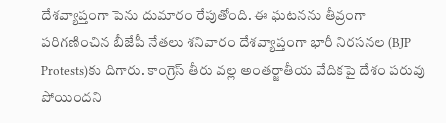దేశవ్యాప్తంగా పెను దుమారం రేపుతోంది. ఈ ఘటనను తీవ్రంగా పరిగణించిన బీజేపీ నేతలు శనివారం దేశవ్యాప్తంగా భారీ నిరసనల (BJP Protests)కు దిగారు. కాంగ్రెస్ తీరు వల్ల అంతర్జాతీయ వేదికపై దేశం పరువు పోయిందని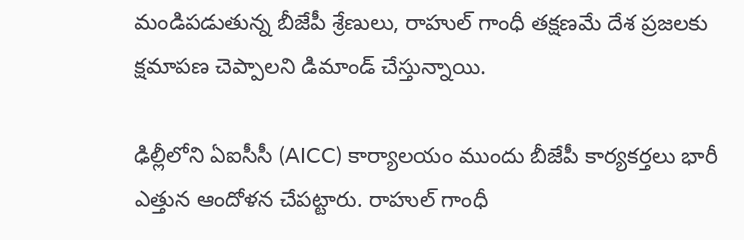మండిపడుతున్న బీజేపీ శ్రేణులు, రాహుల్ గాంధీ తక్షణమే దేశ ప్రజలకు క్షమాపణ చెప్పాలని డిమాండ్ చేస్తున్నాయి.

ఢిల్లీలోని ఏఐసీసీ (AICC) కార్యాలయం ముందు బీజేపీ కార్యకర్తలు భారీ ఎత్తున ఆందోళన చేపట్టారు. రాహుల్ గాంధీ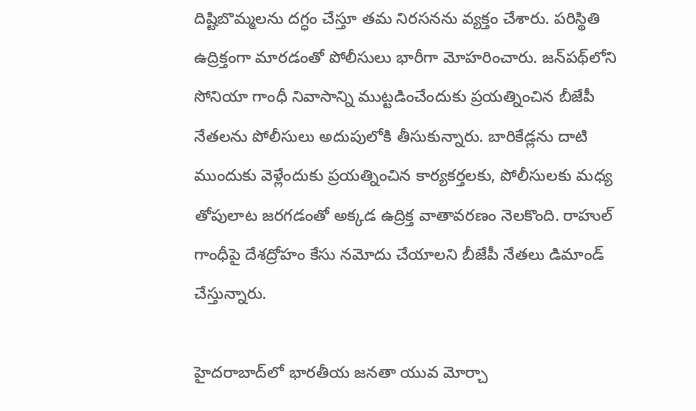దిష్టిబొమ్మలను దగ్ధం చేస్తూ తమ నిరసనను వ్యక్తం చేశారు. పరిస్థితి ఉద్రిక్తంగా మారడంతో పోలీసులు భారీగా మోహరించారు. జన్‌పథ్‌లోని సోనియా గాంధీ నివాసాన్ని ముట్టడించేందుకు ప్రయత్నించిన బీజేపీ నేతలను పోలీసులు అదుపులోకి తీసుకున్నారు. బారికేడ్లను దాటి ముందుకు వెళ్లేందుకు ప్రయత్నించిన కార్యకర్తలకు, పోలీసులకు మధ్య తోపులాట జరగడంతో అక్కడ ఉద్రిక్త వాతావరణం నెలకొంది. రాహుల్ గాంధీపై దేశద్రోహం కేసు నమోదు చేయాలని బీజేపీ నేతలు డిమాండ్ చేస్తున్నారు.

హైదరాబాద్‌లో భారతీయ జనతా యువ మోర్చా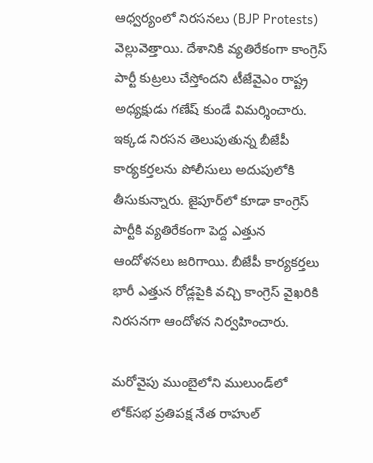ఆధ్వర్యంలో నిరసనలు (BJP Protests) వెల్లువెత్తాయి. దేశానికి వ్యతిరేకంగా కాంగ్రెస్ పార్టీ కుట్రలు చేస్తోందని టీజేవైఎం రాష్ట్ర అధ్యక్షుడు గణేష్ కుండే విమర్శించారు. ఇక్కడ నిరసన తెలుపుతున్న బీజేపీ కార్యకర్తలను పోలీసులు అదుపులోకి తీసుకున్నారు. జైపూర్‌లో కూడా కాంగ్రెస్ పార్టీకి వ్యతిరేకంగా పెద్ద ఎత్తున ఆందోళనలు జరిగాయి. బీజేపీ కార్యకర్తలు భారీ ఎత్తున రోడ్లపైకి వచ్చి కాంగ్రెస్ వైఖరికి నిరసనగా ఆందోళన నిర్వహించారు.

మరోవైపు ముంబైలోని ములుండ్‌లో లోక్‌సభ ప్రతిపక్ష నేత రాహుల్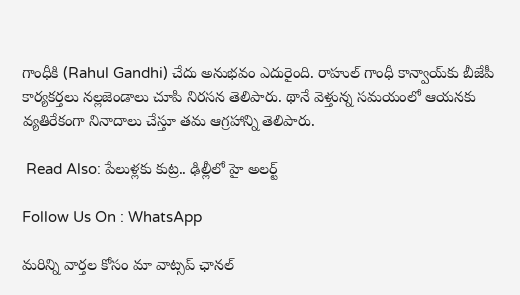గాంధీకి (Rahul Gandhi) చేదు అనుభవం ఎదురైంది. రాహుల్ గాంధీ కాన్వాయ్‌కు బీజేపీ కార్యకర్తలు నల్లజెండాలు చూపి నిరసన తెలిపారు. థానే వెళ్తున్న సమయంలో ఆయనకు వ్యతిరేకంగా నినాదాలు చేస్తూ తమ ఆగ్రహాన్ని తెలిపారు.

 Read Also: పేలుళ్లకు కుట్ర.. ఢిల్లీలో హై అలర్ట్

Follow Us On : WhatsApp

మ‌రిన్ని వార్త‌ల కోసం మా వాట్స‌ప్ ఛాన‌ల్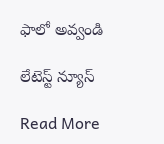ఫాలో అవ్వండి

లేటెస్ట్ న్యూస్‌

Read More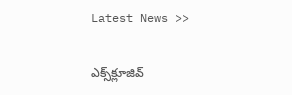Latest News >>

ఎక్స్‌క్లూజివ్‌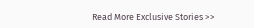Read More Exclusive Stories >>